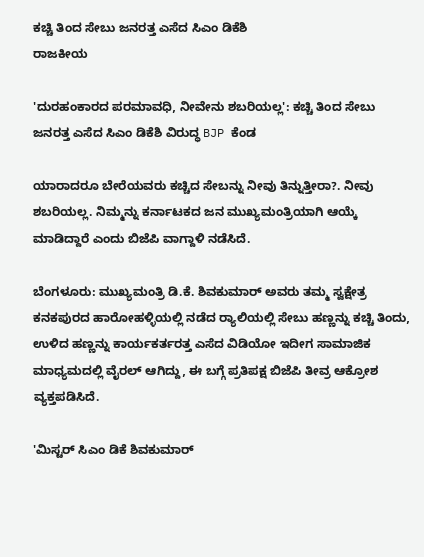ಕಚ್ಚಿ ತಿಂದ ಸೇಬು ಜನರತ್ತ ಎಸೆದ ಸಿಎಂ ಡಿಕೆಶಿ
ರಾಜಕೀಯ

'ದುರಹಂಕಾರದ ಪರಮಾವಧಿ, ನೀವೇನು ಶಬರಿಯಲ್ಲ': ಕಚ್ಚಿ ತಿಂದ ಸೇಬು ಜನರತ್ತ ಎಸೆದ ಸಿಎಂ ಡಿಕೆಶಿ ವಿರುದ್ಧ BJP ಕೆಂಡ

ಯಾರಾದರೂ ಬೇರೆಯವರು ಕಚ್ಚಿದ ಸೇಬನ್ನು ನೀವು ತಿನ್ನುತ್ತೀರಾ?. ನೀವು ಶಬರಿಯಲ್ಲ. ನಿಮ್ಮನ್ನು ಕರ್ನಾಟಕದ ಜನ ಮುಖ್ಯಮಂತ್ರಿಯಾಗಿ ಆಯ್ಕೆ ಮಾಡಿದ್ದಾರೆ ಎಂದು ಬಿಜೆಪಿ ವಾಗ್ದಾಳಿ ನಡೆಸಿದೆ.

ಬೆಂಗಳೂರು: ಮುಖ್ಯಮಂತ್ರಿ ಡಿ.ಕೆ. ಶಿವಕುಮಾರ್ ಅವರು ತಮ್ಮ ಸ್ವಕ್ಷೇತ್ರ ಕನಕಪುರದ ಹಾರೋಹಳ್ಳಿಯಲ್ಲಿ ನಡೆದ ರ್‍ಯಾಲಿಯಲ್ಲಿ ಸೇಬು ಹಣ್ಣನ್ನು ಕಚ್ಚಿ ತಿಂದು, ಉಳಿದ ಹಣ್ಣನ್ನು ಕಾರ್ಯಕರ್ತರತ್ತ ಎಸೆದ ವಿಡಿಯೋ ಇದೀಗ ಸಾಮಾಜಿಕ ಮಾಧ್ಯಮದಲ್ಲಿ ವೈರಲ್ ಆಗಿದ್ದು, ಈ ಬಗ್ಗೆ ಪ್ರತಿಪಕ್ಷ ಬಿಜೆಪಿ ತೀವ್ರ ಆಕ್ರೋಶ ವ್ಯಕ್ತಪಡಿಸಿದೆ.

'ಮಿಸ್ಟರ್ ಸಿಎಂ ಡಿಕೆ ಶಿವಕುಮಾರ್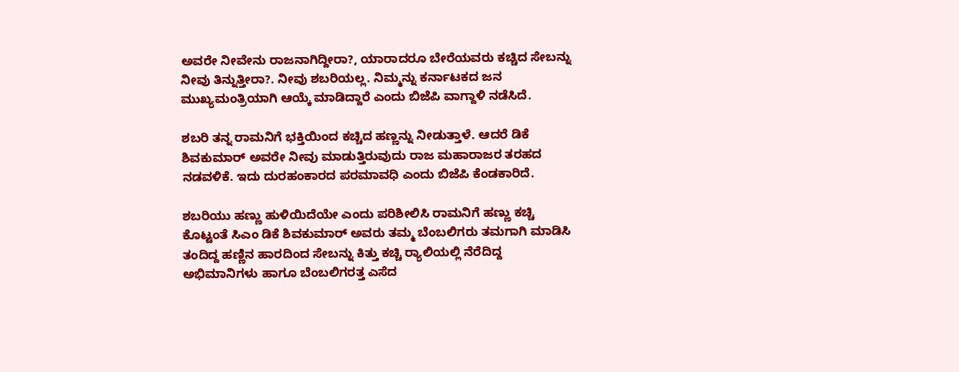ಅವರೇ ನೀವೇನು ರಾಜನಾಗಿದ್ದೀರಾ?, ಯಾರಾದರೂ ಬೇರೆಯವರು ಕಚ್ಚಿದ ಸೇಬನ್ನು ನೀವು ತಿನ್ನುತ್ತೀರಾ?. ನೀವು ಶಬರಿಯಲ್ಲ. ನಿಮ್ಮನ್ನು ಕರ್ನಾಟಕದ ಜನ ಮುಖ್ಯಮಂತ್ರಿಯಾಗಿ ಆಯ್ಕೆ ಮಾಡಿದ್ದಾರೆ ಎಂದು ಬಿಜೆಪಿ ವಾಗ್ದಾಳಿ ನಡೆಸಿದೆ.

ಶಬರಿ ತನ್ನ ರಾಮನಿಗೆ ಭಕ್ತಿಯಿಂದ ಕಚ್ಚಿದ ಹಣ್ಣನ್ನು ನೀಡುತ್ತಾಳೆ. ಆದರೆ ಡಿಕೆ ಶಿವಕುಮಾರ್ ಅವರೇ ನೀವು ಮಾಡುತ್ತಿರುವುದು ರಾಜ ಮಹಾರಾಜರ ತರಹದ ನಡವಳಿಕೆ. ಇದು ದುರಹಂಕಾರದ ಪರಮಾವಧಿ ಎಂದು ಬಿಜೆಪಿ ಕೆಂಡಕಾರಿದೆ.

ಶಬರಿಯು ಹಣ್ಣು ಹುಳಿಯಿದೆಯೇ ಎಂದು ಪರಿಶೀಲಿಸಿ ರಾಮನಿಗೆ ಹಣ್ಣು ಕಚ್ಚಿ ಕೊಟ್ಟಂತೆ ಸಿಎಂ ಡಿಕೆ ಶಿವಕುಮಾರ್ ಅವರು ತಮ್ಮ ಬೆಂಬಲಿಗರು ತಮಗಾಗಿ ಮಾಡಿಸಿ ತಂದಿದ್ದ ಹಣ್ಣಿನ ಹಾರದಿಂದ ಸೇಬನ್ನು ಕಿತ್ತು ಕಚ್ಚಿ ರ್‍ಯಾಲಿಯಲ್ಲಿ ನೆರೆದಿದ್ದ ಅಭಿಮಾನಿಗಳು ಹಾಗೂ ಬೆಂಬಲಿಗರತ್ತ ಎಸೆದ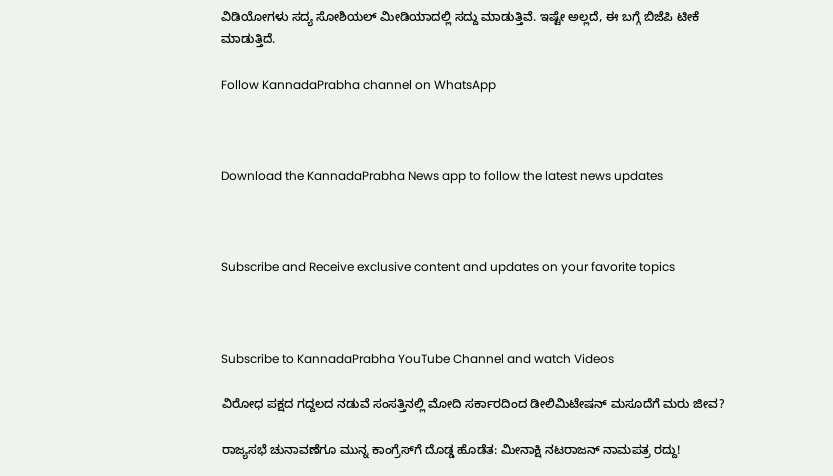ವಿಡಿಯೋಗಳು ಸದ್ಯ ಸೋಶಿಯಲ್ ಮೀಡಿಯಾದಲ್ಲಿ ಸದ್ದು ಮಾಡುತ್ತಿವೆ. ಇಷ್ಟೇ ಅಲ್ಲದೆ, ಈ ಬಗ್ಗೆ ಬಿಜೆಪಿ ಟೀಕೆ ಮಾಡುತ್ತಿದೆ.

Follow KannadaPrabha channel on WhatsApp



Download the KannadaPrabha News app to follow the latest news updates



Subscribe and Receive exclusive content and updates on your favorite topics



Subscribe to KannadaPrabha YouTube Channel and watch Videos

ವಿರೋಧ ಪಕ್ಷದ ಗದ್ದಲದ ನಡುವೆ ಸಂಸತ್ತಿನಲ್ಲಿ ಮೋದಿ ಸರ್ಕಾರದಿಂದ ಡೀಲಿಮಿಟೇಷನ್ ಮಸೂದೆಗೆ ಮರು ಜೀವ?

ರಾಜ್ಯಸಭೆ ಚುನಾವಣೆಗೂ ಮುನ್ನ ಕಾಂಗ್ರೆಸ್‌ಗೆ ದೊಡ್ಡ ಹೊಡೆತ: ಮೀನಾಕ್ಷಿ ನಟರಾಜನ್ ನಾಮಪತ್ರ ರದ್ದು!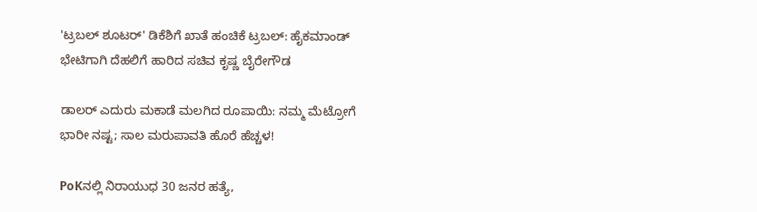'ಟ್ರಬಲ್ ಶೂಟರ್‌' ಡಿಕೆಶಿಗೆ ಖಾತೆ ಹಂಚಿಕೆ ಟ್ರಬಲ್: ಹೈಕಮಾಂಡ್‌ ಭೇಟಿಗಾಗಿ ದೆಹಲಿಗೆ ಹಾರಿದ ಸಚಿವ ಕೃಷ್ಣ ಬೈರೇಗೌಡ

ಡಾಲರ್ ಎದುರು ಮಕಾಡೆ ಮಲಗಿದ ರೂಪಾಯಿ: ನಮ್ಮ ಮೆಟ್ರೋಗೆ ಭಾರೀ ನಷ್ಟ; ಸಾಲ ಮರುಪಾವತಿ ಹೊರೆ ಹೆಚ್ಚಳ!

PoKನಲ್ಲಿ ನಿರಾಯುಧ 30 ಜನರ ಹತ್ಯೆ,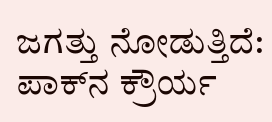ಜಗತ್ತು ನೋಡುತ್ತಿದೆ: ಪಾಕ್‌ನ ಕ್ರೌರ್ಯ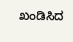ಖಂಡಿಸಿದ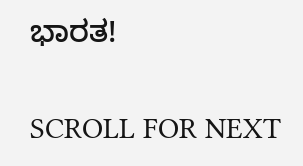ಭಾರತ!

SCROLL FOR NEXT